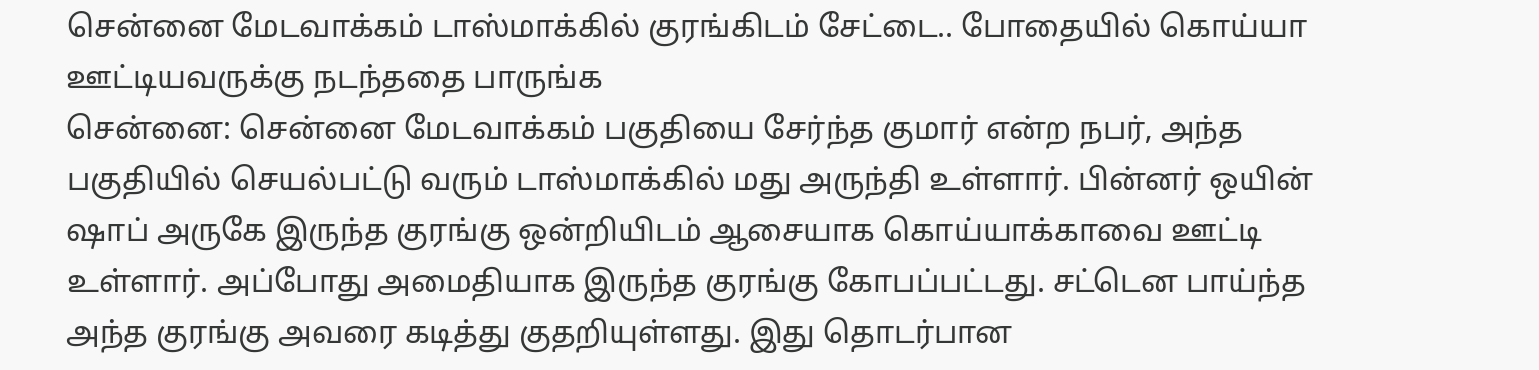சென்னை மேடவாக்கம் டாஸ்மாக்கில் குரங்கிடம் சேட்டை.. போதையில் கொய்யா ஊட்டியவருக்கு நடந்ததை பாருங்க
சென்னை: சென்னை மேடவாக்கம் பகுதியை சேர்ந்த குமார் என்ற நபர், அந்த பகுதியில் செயல்பட்டு வரும் டாஸ்மாக்கில் மது அருந்தி உள்ளார். பின்னர் ஒயின் ஷாப் அருகே இருந்த குரங்கு ஒன்றியிடம் ஆசையாக கொய்யாக்காவை ஊட்டி உள்ளார். அப்போது அமைதியாக இருந்த குரங்கு கோபப்பட்டது. சட்டென பாய்ந்த அந்த குரங்கு அவரை கடித்து குதறியுள்ளது. இது தொடர்பான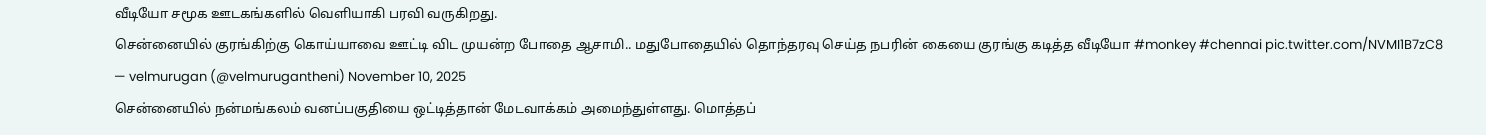வீடியோ சமூக ஊடகங்களில் வெளியாகி பரவி வருகிறது.
சென்னையில் குரங்கிற்கு கொய்யாவை ஊட்டி விட முயன்ற போதை ஆசாமி.. மதுபோதையில் தொந்தரவு செய்த நபரின் கையை குரங்கு கடித்த வீடியோ #monkey #chennai pic.twitter.com/NVMI1B7zC8
— velmurugan (@velmurugantheni) November 10, 2025
சென்னையில் நன்மங்கலம் வனப்பகுதியை ஒட்டித்தான் மேடவாக்கம் அமைந்துள்ளது. மொத்தப்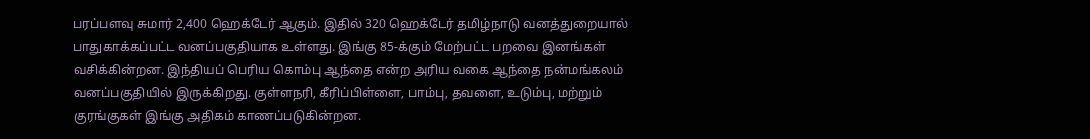பரப்பளவு சுமார் 2,400 ஹெக்டேர் ஆகும். இதில் 320 ஹெக்டேர் தமிழ்நாடு வனத்துறையால் பாதுகாக்கப்பட்ட வனப்பகுதியாக உள்ளது. இங்கு 85-க்கும் மேற்பட்ட பறவை இனங்கள் வசிக்கின்றன. இந்தியப் பெரிய கொம்பு ஆந்தை என்ற அரிய வகை ஆந்தை நன்மங்கலம் வனப்பகுதியில் இருக்கிறது. குள்ளநரி, கீரிப்பிள்ளை, பாம்பு, தவளை, உடும்பு, மற்றும் குரங்குகள் இங்கு அதிகம் காணப்படுகின்றன.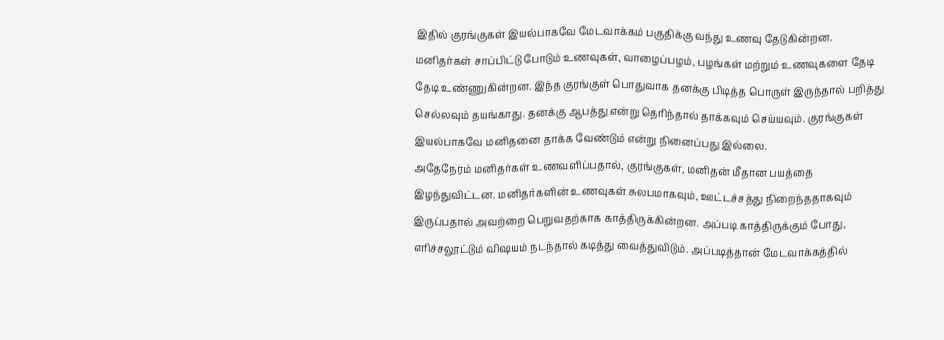இதில் குரங்குகள் இயல்பாகவே மேடவாக்கம் பகுதிக்கு வந்து உணவு தேடுகின்றன. மனிதர்கள் சாப்பிட்டு போடும் உணவுகள், வாழைப்பழம், பழங்கள் மற்றும் உணவுகளை தேடி தேடி உண்ணுகின்றன. இந்த குரங்குள் பொதுவாக தனக்கு பிடித்த பொருள் இருந்தால் பறித்து செல்லவும் தயங்காது. தனக்கு ஆபத்து என்று தெரிந்தால் தாக்கவும் செய்யவும். குரங்குகள் இயல்பாகவே மனிதனை தாக்க வேண்டும் என்று நினைப்பது இல்லை.
அதேநேரம் மனிதர்கள் உணவளிப்பதால், குரங்குகள், மனிதன் மீதான பயத்தை இழந்துவிட்டன. மனிதர்களின் உணவுகள் சுலபமாகவும், ஊட்டச்சத்து நிறைந்ததாகவும் இருப்பதால் அவற்றை பெறுவதற்காக காத்திருக்கின்றன. அப்படி காத்திருக்கும் போது, எரிச்சலூட்டும் விஷயம் நடந்தால் கடித்து வைத்துவிடும். அப்படித்தான் மேடவாக்கத்தில்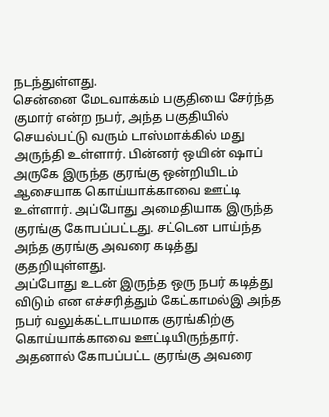நடந்துள்ளது.
சென்னை மேடவாக்கம் பகுதியை சேர்ந்த குமார் என்ற நபர், அந்த பகுதியில் செயல்பட்டு வரும் டாஸ்மாக்கில் மது அருந்தி உள்ளார். பின்னர் ஒயின் ஷாப் அருகே இருந்த குரங்கு ஒன்றியிடம் ஆசையாக கொய்யாக்காவை ஊட்டி உள்ளார். அப்போது அமைதியாக இருந்த குரங்கு கோபப்பட்டது. சட்டென பாய்ந்த அந்த குரங்கு அவரை கடித்து குதறியுள்ளது.
அப்போது உடன் இருந்த ஒரு நபர் கடித்து விடும் என எச்சரித்தும் கேட்காமல்இ அந்த நபர் வலுக்கட்டாயமாக குரங்கிற்கு கொய்யாக்காவை ஊட்டியிருந்தார். அதனால் கோபப்பட்ட குரங்கு அவரை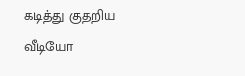கடித்து குதறிய வீடியோ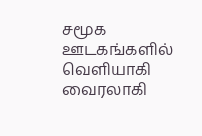சமூக ஊடகங்களில் வெளியாகி வைரலாகி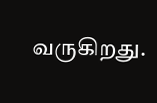வருகிறது.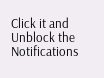Click it and Unblock the Notifications